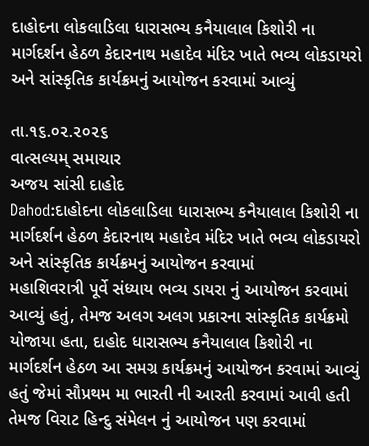દાહોદના લોકલાડિલા ધારાસભ્ય કનૈયાલાલ કિશોરી ના માર્ગદર્શન હેઠળ કેદારનાથ મહાદેવ મંદિર ખાતે ભવ્ય લોકડાયરો અને સાંસ્કૃતિક કાર્યક્રમનું આયોજન કરવામાં આવ્યું

તા.૧૬.૦૨.૨૦૨૬
વાત્સલ્યમ્ સમાચાર
અજય સાંસી દાહોદ
Dahod:દાહોદના લોકલાડિલા ધારાસભ્ય કનૈયાલાલ કિશોરી ના માર્ગદર્શન હેઠળ કેદારનાથ મહાદેવ મંદિર ખાતે ભવ્ય લોકડાયરો અને સાંસ્કૃતિક કાર્યક્રમનું આયોજન કરવામાં
મહાશિવરાત્રી પૂર્વે સંધ્યાય ભવ્ય ડાયરા નું આયોજન કરવામાં આવ્યું હતું, તેમજ અલગ અલગ પ્રકારના સાંસ્કૃતિક કાર્યક્રમો યોજાયા હતા, દાહોદ ધારાસભ્ય કનૈયાલાલ કિશોરી ના માર્ગદર્શન હેઠળ આ સમગ્ર કાર્યક્રમનું આયોજન કરવામાં આવ્યું હતું જેમાં સૌપ્રથમ મા ભારતી ની આરતી કરવામાં આવી હતી તેમજ વિરાટ હિન્દુ સંમેલન નું આયોજન પણ કરવામાં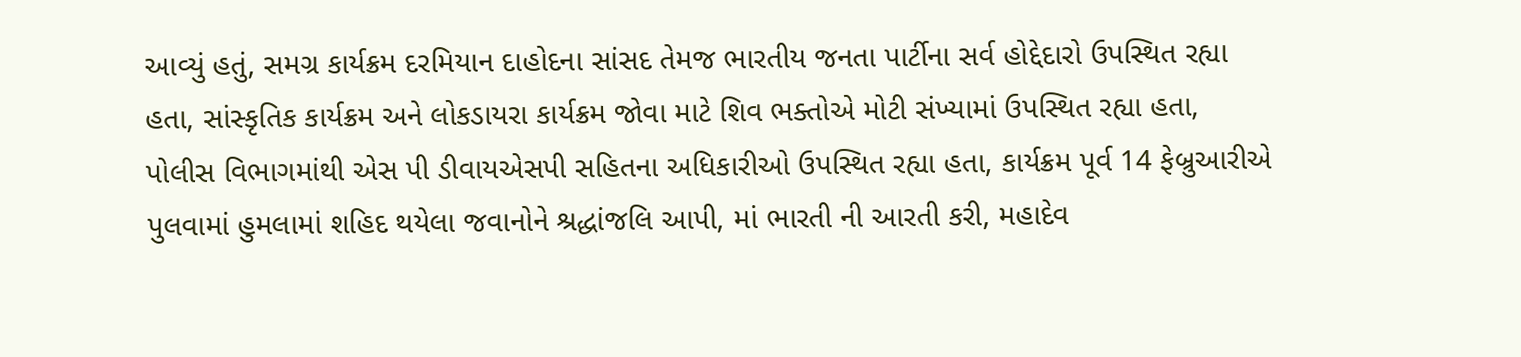આવ્યું હતું, સમગ્ર કાર્યક્રમ દરમિયાન દાહોદના સાંસદ તેમજ ભારતીય જનતા પાર્ટીના સર્વ હોદ્દેદારો ઉપસ્થિત રહ્યા હતા, સાંસ્કૃતિક કાર્યક્રમ અને લોકડાયરા કાર્યક્રમ જોવા માટે શિવ ભક્તોએ મોટી સંખ્યામાં ઉપસ્થિત રહ્યા હતા, પોલીસ વિભાગમાંથી એસ પી ડીવાયએસપી સહિતના અધિકારીઓ ઉપસ્થિત રહ્યા હતા, કાર્યક્રમ પૂર્વ 14 ફેબ્રુઆરીએ પુલવામાં હુમલામાં શહિદ થયેલા જવાનોને શ્રદ્ધાંજલિ આપી, માં ભારતી ની આરતી કરી, મહાદેવ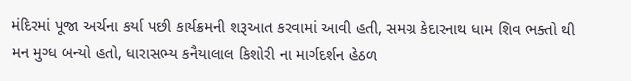મંદિરમાં પૂજા અર્ચના કર્યા પછી કાર્યક્રમની શરૂઆત કરવામાં આવી હતી, સમગ્ર કેદારનાથ ધામ શિવ ભક્તો થી મન મુગ્ધ બન્યો હતો, ધારાસભ્ય કનૈયાલાલ કિશોરી ના માર્ગદર્શન હેઠળ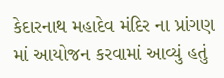કેદારનાથ મહાદેવ મંદિર ના પ્રાંગણ માં આયોજન કરવામાં આવ્યું હતું